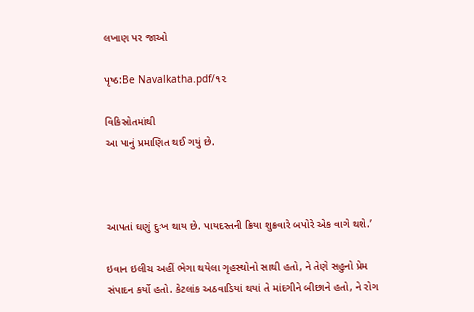લખાણ પર જાઓ

પૃષ્ઠ:Be Navalkatha.pdf/૧૨

વિકિસ્રોતમાંથી
આ પાનું પ્રમાણિત થઈ ગયું છે.



આપતાં ઘણું દુઃખ થાય છે. પાયદસ્તની ક્રિયા શુક્રવારે બપોરે એક વાગે થશે.’

ઇવાન ઇલીચ અહીં ભેગા થયેલા ગૃહસ્થોનો સાથી હતો, ને તેણે સહુનો પ્રેમ સંપાદન કર્યો હતો. કેટલાંક અઠવાડિયાં થયાં તે માંદગીને બીછાને હતો, ને રોગ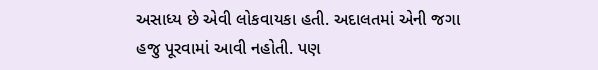અસાધ્ય છે એવી લોકવાયકા હતી. અદાલતમાં એની જગા હજુ પૂરવામાં આવી નહોતી. પણ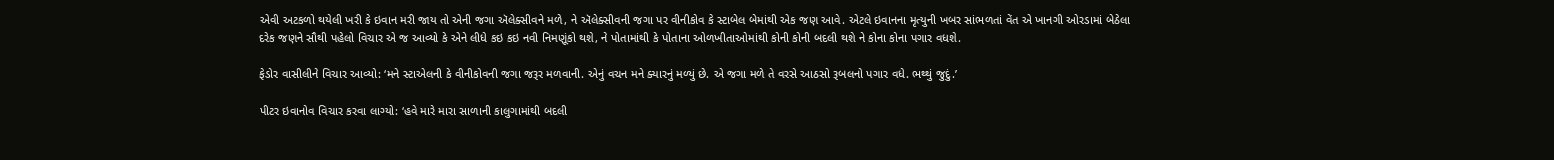એવી અટકળો થયેલી ખરી કે ઇવાન મરી જાય તો એની જગા ઍલેક્સીવને મળે, ને ઍલેક્સીવની જગા પર વીનીકોવ કે સ્ટાબેલ બેમાંથી એક જણ આવે. એટલે ઇવાનના મૃત્યુની ખબર સાંભળતાં વેંત એ ખાનગી ઓરડામાં બેઠેલા દરેક જણને સૌથી પહેલો વિચાર એ જ આવ્યો કે એને લીધે કઇ કઇ નવી નિમણૂંકો થશે, ને પોતામાંથી કે પોતાના ઓળખીતાઓમાંથી કોની કોની બદલી થશે ને કોના કોના પગાર વધશે.

ફેડોર વાસીલીને વિચાર આવ્યો: ‘મને સ્ટાએલની કે વીનીકોવની જગા જરૂર મળવાની. એનું વચન મને ક્યારનું મળ્યું છે. એ જગા મળે તે વરસે આઠસો રૂબલનો પગાર વધે. ભથ્થું જુદું.’

પીટર ઇવાનોવ વિચાર કરવા લાગ્યો: ‘હવે મારે મારા સાળાની કાલુગામાંથી બદલી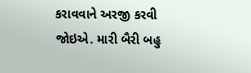કરાવવાને અરજી કરવી જોઇએ. મારી બૈરી બહુ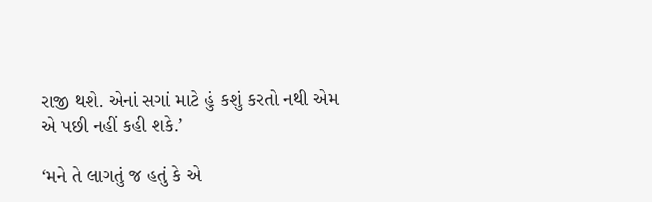રાજી થશે. એનાં સગાં માટે હું કશું કરતો નથી એમ એ પછી નહીં કહી શકે.’

‘મને તે લાગતું જ હતું કે એ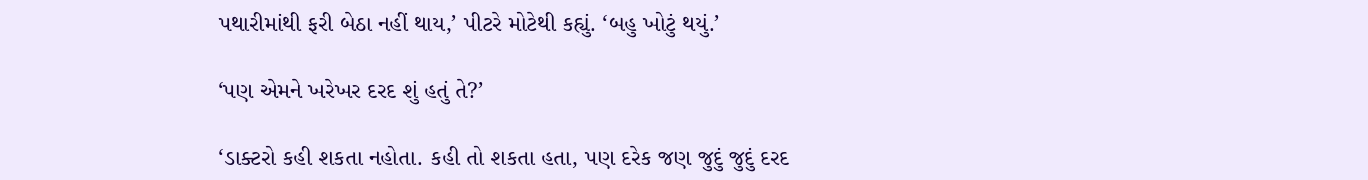પથારીમાંથી ફરી બેઠા નહીં થાય,’ પીટરે મોટેથી કહ્યું. ‘બહુ ખોટું થયું.’

‘પણ એમને ખરેખર દરદ શું હતું તે?’

‘ડાક્ટરો કહી શકતા નહોતા. કહી તો શકતા હતા, પણ દરેક જણ જુદું જુદું દરદ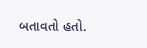બતાવતો હતો.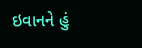ઇવાનને હું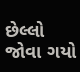છેલ્લો જોવા ગયો